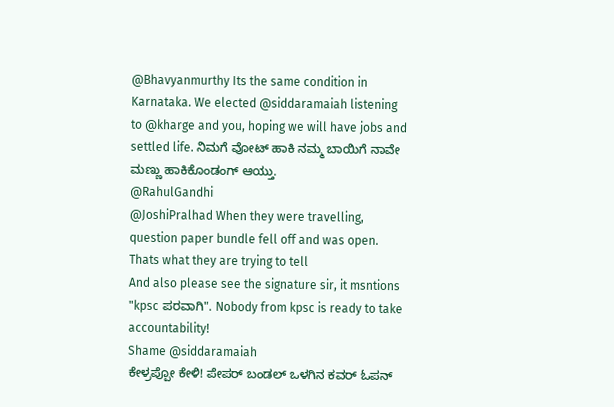@Bhavyanmurthy Its the same condition in Karnataka. We elected @siddaramaiah listening to @kharge and you, hoping we will have jobs and settled life. ನಿಮಗೆ ವೋಟ್ ಹಾಕಿ ನಮ್ಮ ಬಾಯಿಗೆ ನಾವೇ ಮಣ್ಣು ಹಾಕಿಕೊಂಡಂಗ್ ಆಯ್ತು.
@RahulGandhi
@JoshiPralhad When they were travelling, question paper bundle fell off and was open. Thats what they are trying to tell
And also please see the signature sir, it msntions "kpsc ಪರವಾಗಿ". Nobody from kpsc is ready to take accountability!
Shame @siddaramaiah
ಕೇಳ್ರಪ್ಪೋ ಕೇಳಿ! ಪೇಪರ್ ಬಂಡಲ್ ಒಳಗಿನ ಕವರ್ ಓಪನ್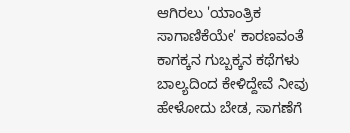ಆಗಿರಲು 'ಯಾಂತ್ರಿಕ ಸಾಗಾಣಿಕೆಯೇ' ಕಾರಣವಂತೆ ಕಾಗಕ್ಕನ ಗುಬ್ಬಕ್ಕನ ಕಥೆಗಳು ಬಾಲ್ಯದಿಂದ ಕೇಳಿದ್ದೇವೆ ನೀವು ಹೇಳೋದು ಬೇಡ, ಸಾಗಣೆಗೆ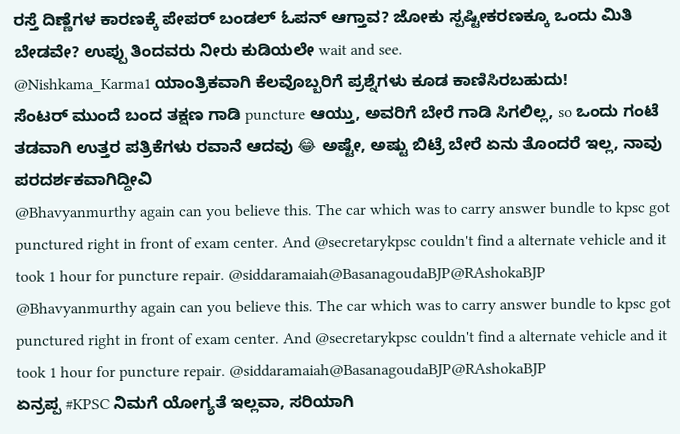ರಸ್ತೆ ದಿಣ್ಣೆಗಳ ಕಾರಣಕ್ಕೆ ಪೇಪರ್ ಬಂಡಲ್ ಓಪನ್ ಆಗ್ತಾವ? ಜೋಕು ಸ್ಪಷ್ಟೀಕರಣಕ್ಕೂ ಒಂದು ಮಿತಿ ಬೇಡವೇ? ಉಪ್ಪು ತಿಂದವರು ನೀರು ಕುಡಿಯಲೇ wait and see.
@Nishkama_Karma1 ಯಾಂತ್ರಿಕವಾಗಿ ಕೆಲವೊಬ್ಬರಿಗೆ ಪ್ರಶ್ನೆಗಳು ಕೂಡ ಕಾಣಿಸಿರಬಹುದು!
ಸೆಂಟರ್ ಮುಂದೆ ಬಂದ ತಕ್ಷಣ ಗಾಡಿ puncture ಆಯ್ತು, ಅವರಿಗೆ ಬೇರೆ ಗಾಡಿ ಸಿಗಲಿಲ್ಲ, so ಒಂದು ಗಂಟೆ ತಡವಾಗಿ ಉತ್ತರ ಪತ್ರಿಕೆಗಳು ರವಾನೆ ಆದವು 😂 ಅಷ್ಟೇ, ಅಷ್ಟು ಬಿಟ್ರೆ ಬೇರೆ ಏನು ತೊಂದರೆ ಇಲ್ಲ, ನಾವು ಪರದರ್ಶಕವಾಗಿದ್ದೀವಿ
@Bhavyanmurthy again can you believe this. The car which was to carry answer bundle to kpsc got punctured right in front of exam center. And @secretarykpsc couldn't find a alternate vehicle and it took 1 hour for puncture repair. @siddaramaiah@BasanagoudaBJP@RAshokaBJP
@Bhavyanmurthy again can you believe this. The car which was to carry answer bundle to kpsc got punctured right in front of exam center. And @secretarykpsc couldn't find a alternate vehicle and it took 1 hour for puncture repair. @siddaramaiah@BasanagoudaBJP@RAshokaBJP
ಏನ್ರಪ್ಪ #KPSC ನಿಮಗೆ ಯೋಗ್ಯತೆ ಇಲ್ಲವಾ, ಸರಿಯಾಗಿ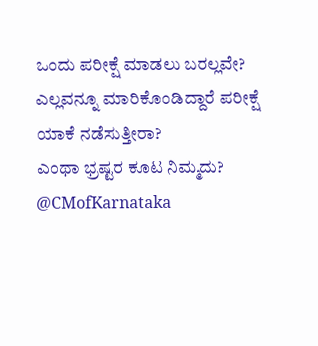ಒಂದು ಪರೀಕ್ಷೆ ಮಾಡಲು ಬರಲ್ಲವೇ?
ಎಲ್ಲವನ್ನೂ ಮಾರಿಕೊಂಡಿದ್ದಾರೆ ಪರೀಕ್ಷೆ ಯಾಕೆ ನಡೆಸುತ್ತೀರಾ?
ಎಂಥಾ ಭ್ರಷ್ಟರ ಕೂಟ ನಿಮ್ಮದು?
@CMofKarnataka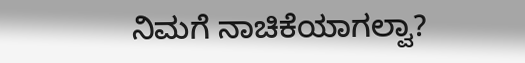ನಿಮಗೆ ನಾಚಿಕೆಯಾಗಲ್ವಾ?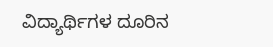ವಿದ್ಯಾರ್ಥಿಗಳ ದೂರಿನ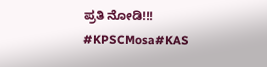ಪ್ರತಿ ನೋಡಿ!!!
#KPSCMosa#KAS